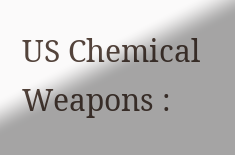US Chemical Weapons :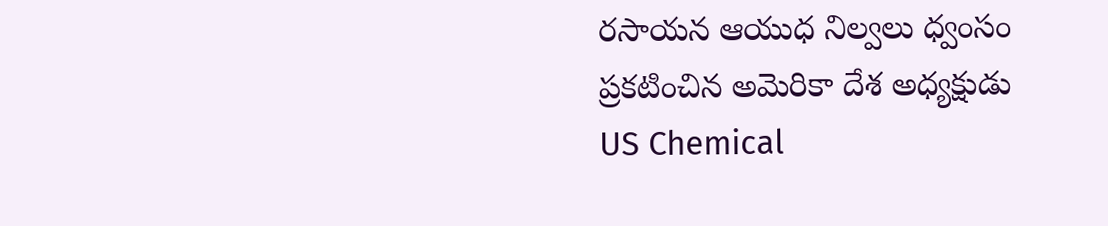రసాయన ఆయుధ నిల్వలు ధ్వంసం
ప్రకటించిన అమెరికా దేశ అధ్యక్షుడు
US Chemical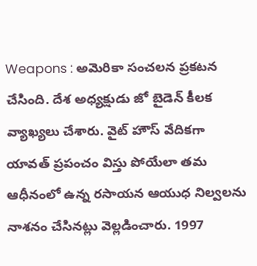Weapons : అమెరికా సంచలన ప్రకటన చేసింది. దేశ అధ్యక్షుడు జో బైడెన్ కీలక వ్యాఖ్యలు చేశారు. వైట్ హౌస్ వేదికగా యావత్ ప్రపంచం విస్తు పోయేలా తమ ఆధీనంలో ఉన్న రసాయన ఆయుధ నిల్వలను నాశనం చేసినట్లు వెల్లడించారు. 1997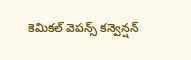కెమికల్ వెపన్స్ కన్వెన్షన్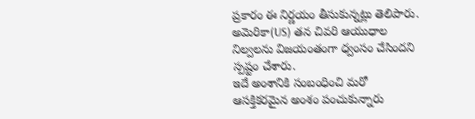ప్రకారం ఈ నిర్ణయం తీసుకున్నట్లు తెలిపారు. అమెరికా(US) తన చివరి ఆయుధాల నిల్వలను విజయంతంగా ధ్వంసం చేసిందని స్పష్టం చేశారు.
ఇదే అంశానికి సంబంధించి మరో ఆసక్తికరమైన అంశం పంచుకున్నారు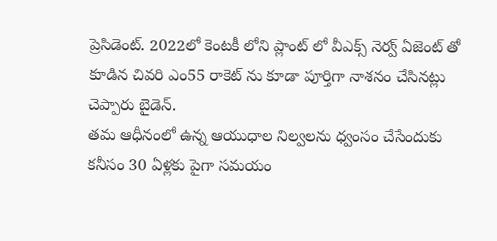ప్రెసిడెంట్. 2022లో కెంటకీ లోని ప్లాంట్ లో వీఎక్స్ నెర్వ్ ఏజెంట్ తో కూడిన చివరి ఎం55 రాకెట్ ను కూడా పూర్తిగా నాశనం చేసినట్లు చెప్పారు బైడెన్.
తమ ఆధీనంలో ఉన్న ఆయుధాల నిల్వలను ధ్వంసం చేసేందుకు కనీసం 30 ఏళ్లకు పైగా సమయం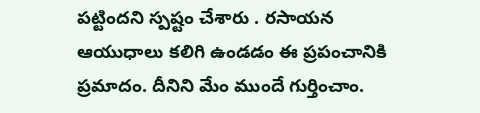పట్టిందని స్పష్టం చేశారు . రసాయన ఆయుధాలు కలిగి ఉండడం ఈ ప్రపంచానికి ప్రమాదం. దీనిని మేం ముందే గుర్తించాం.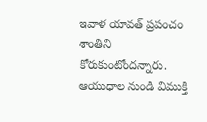ఇవాళ యావత్ ప్రపంచం శాంతిని కోరుకుంటోందన్నారు.
ఆయుధాల నుండి విముక్తి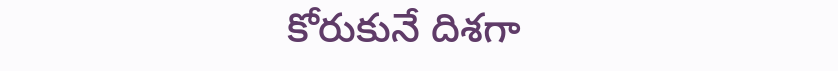కోరుకునే దిశగా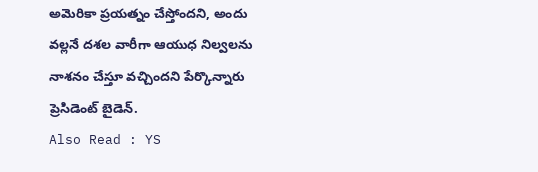అమెరికా ప్రయత్నం చేస్తోందని, అందు వల్లనే దశల వారీగా ఆయుధ నిల్వలను నాశనం చేస్తూ వచ్చిందని పేర్కొన్నారు ప్రెసిడెంట్ బైడెన్.
Also Read : YS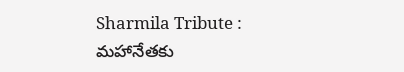Sharmila Tribute : మహానేతకు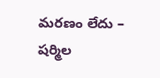మరణం లేదు – షర్మిల